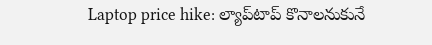Laptop price hike: ల్యాప్‌టాప్‌ కొనాలనుకునే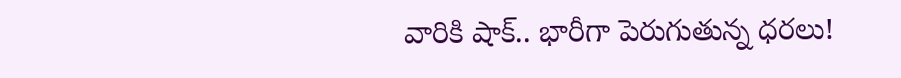వారికి షాక్.. భారీగా పెరుగుతున్న ధరలు!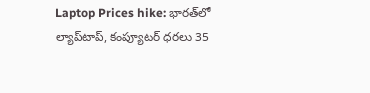Laptop Prices hike: భారత్‌లో ల్యాప్‌టాప్, కంప్యూటర్ ధరలు 35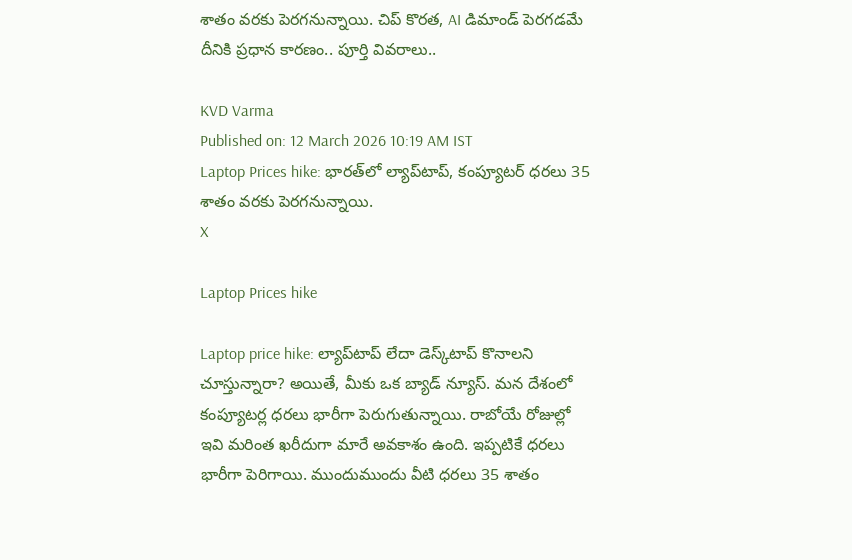శాతం వరకు పెరగనున్నాయి. చిప్ కొరత, AI డిమాండ్ పెరగడమే దీనికి ప్రధాన కారణం.. పూర్తి వివరాలు..

KVD Varma
Published on: 12 March 2026 10:19 AM IST
Laptop Prices hike: భారత్‌లో ల్యాప్‌టాప్, కంప్యూటర్ ధరలు 35 శాతం వరకు పెరగనున్నాయి.
X

Laptop Prices hike

Laptop price hike: ల్యాప్‌టాప్‌ లేదా డెస్క్‌టాప్‌ కొనాలని చూస్తున్నారా? అయితే, మీకు ఒక బ్యాడ్ న్యూస్. మన దేశంలో కంప్యూటర్ల ధరలు భారీగా పెరుగుతున్నాయి. రాబోయే రోజుల్లో ఇవి మరింత ఖరీదుగా మారే అవకాశం ఉంది. ఇప్పటికే ధరలు భారీగా పెరిగాయి. ముందుముందు వీటి ధరలు 35 శాతం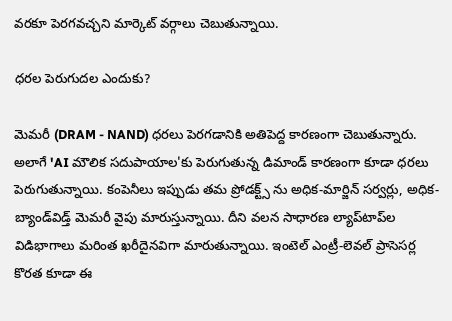వరకూ పెరగవచ్చని మార్కెట్ వర్గాలు చెబుతున్నాయి.

ధరల పెరుగుదల ఎందుకు?

మెమరీ (DRAM - NAND) ధరలు పెరగడానికి అతిపెద్ద కారణంగా చెబుతున్నారు. అలాగే 'AI మౌలిక సదుపాయాల'కు పెరుగుతున్న డిమాండ్ కారణంగా కూడా ధరలు పెరుగుతున్నాయి. కంపెనీలు ఇప్పుడు తమ ప్రోడక్ట్స్ ను అధిక-మార్జిన్ సర్వర్లు, అధిక-బ్యాండ్‌విడ్త్ మెమరీ వైపు మారుస్తున్నాయి. దీని వలన సాధారణ ల్యాప్‌టాప్‌ల విడిభాగాలు మరింత ఖరీదైనవిగా మారుతున్నాయి. ఇంటెల్ ఎంట్రీ-లెవల్ ప్రాసెసర్ల కొరత కూడా ఈ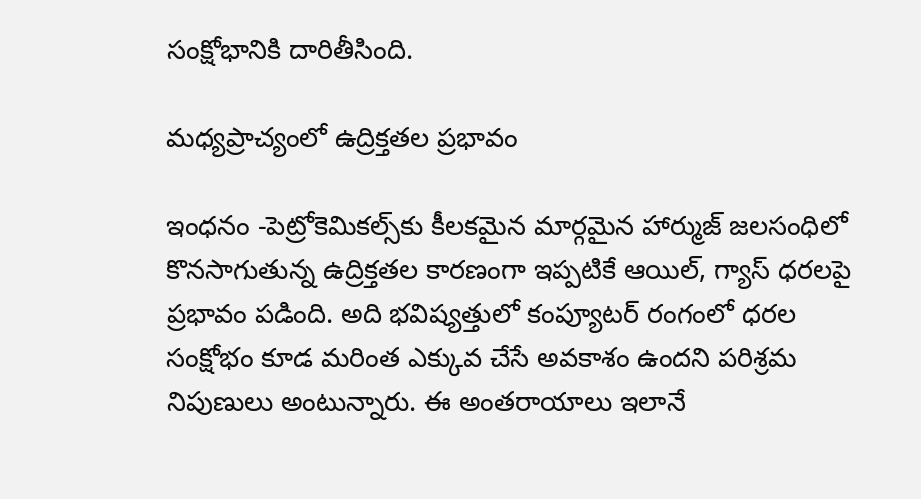సంక్షోభానికి దారితీసింది.

మధ్యప్రాచ్యంలో ఉద్రిక్తతల ప్రభావం

ఇంధనం -పెట్రోకెమికల్స్‌కు కీలకమైన మార్గమైన హార్ముజ్ జలసంధిలో కొనసాగుతున్న ఉద్రిక్తతల కారణంగా ఇప్పటికే ఆయిల్, గ్యాస్ ధరలపై ప్రభావం పడింది. అది భవిష్యత్తులో కంప్యూటర్ రంగంలో ధరల సంక్షోభం కూడ మరింత ఎక్కువ చేసే అవకాశం ఉందని పరిశ్రమ నిపుణులు అంటున్నారు. ఈ అంతరాయాలు ఇలానే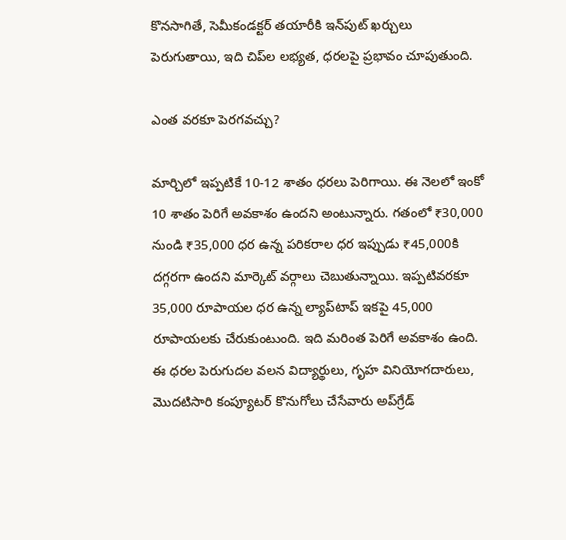కొనసాగితే, సెమీకండక్టర్ తయారీకి ఇన్‌పుట్ ఖర్చులు పెరుగుతాయి, ఇది చిప్‌ల లభ్యత, ధరలపై ప్రభావం చూపుతుంది.

ఎంత వరకూ పెరగవచ్చు?

మార్చిలో ఇప్పటికే 10-12 శాతం ధరలు పెరిగాయి. ఈ నెలలో ఇంకో 10 శాతం పెరిగే అవకాశం ఉందని అంటున్నారు. గతంలో ₹30,000 నుండి ₹35,000 ధర ఉన్న పరికరాల ధర ఇప్పుడు ₹45,000కి దగ్గరగా ఉందని మార్కెట్ వర్గాలు చెబుతున్నాయి. ఇప్పటివరకూ 35,000 రూపాయల ధర ఉన్న ల్యాప్‌టాప్ ఇకపై 45,000 రూపాయలకు చేరుకుంటుంది. ఇది మరింత పెరిగే అవకాశం ఉంది. ఈ ధరల పెరుగుదల వలన విద్యార్థులు, గృహ వినియోగదారులు, మొదటిసారి కంప్యూటర్ కొనుగోలు చేసేవారు అప్‌గ్రేడ్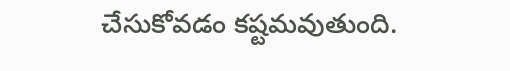చేసుకోవడం కష్టమవుతుంది.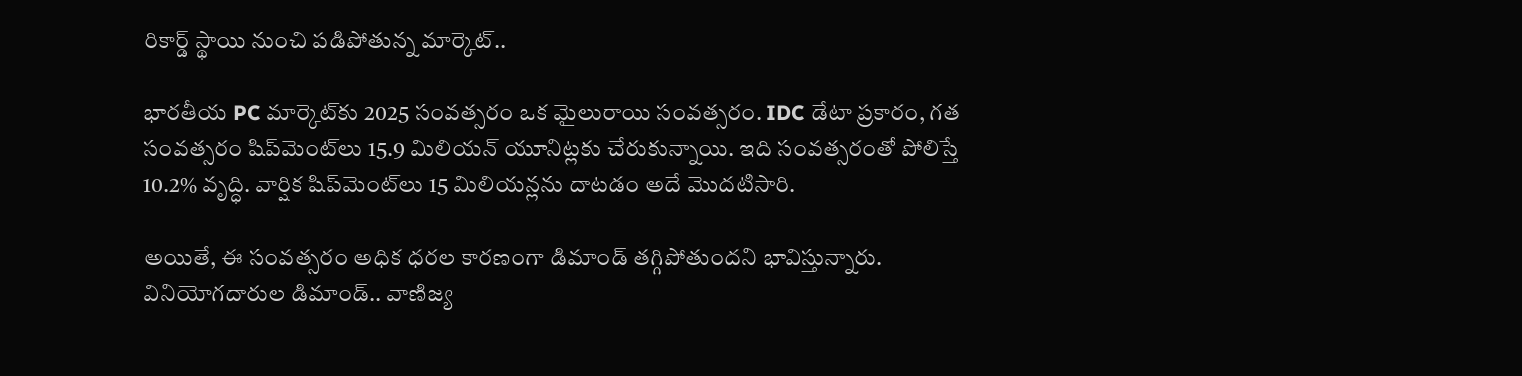రికార్డ్ స్థాయి నుంచి పడిపోతున్న మార్కెట్..

భారతీయ PC మార్కెట్‌కు 2025 సంవత్సరం ఒక మైలురాయి సంవత్సరం. IDC డేటా ప్రకారం, గత సంవత్సరం షిప్‌మెంట్‌లు 15.9 మిలియన్ యూనిట్లకు చేరుకున్నాయి. ఇది సంవత్సరంతో పోలిస్తే 10.2% వృద్ధి. వార్షిక షిప్‌మెంట్‌లు 15 మిలియన్లను దాటడం అదే మొదటిసారి.

అయితే, ఈ సంవత్సరం అధిక ధరల కారణంగా డిమాండ్ తగ్గిపోతుందని భావిస్తున్నారు. వినియోగదారుల డిమాండ్.. వాణిజ్య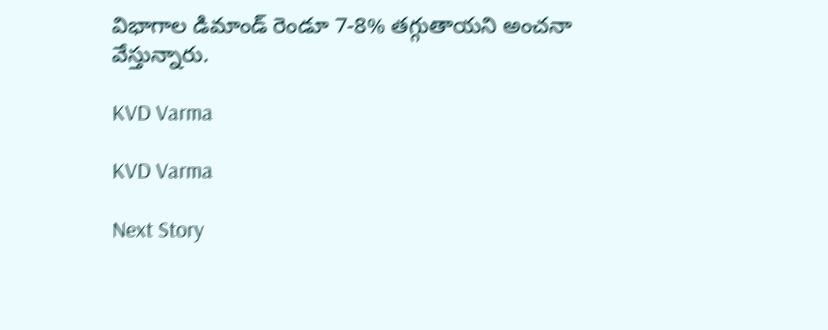విభాగాల డిమాండ్ రెండూ 7-8% తగ్గుతాయని అంచనా వేస్తున్నారు.

KVD Varma

KVD Varma

Next Story